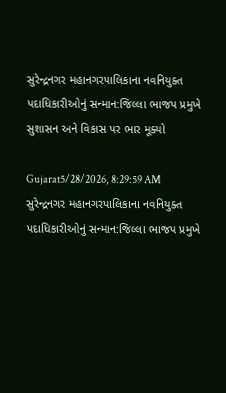સુરેન્દ્રનગર મહાનગરપાલિકાના નવનિયુક્ત પદાધિકારીઓનું સન્માન:જિલ્લા ભાજપ પ્રમુખે સુશાસન અને વિકાસ પર ભાર મૂક્યો

Gujarat5/28/2026, 8:29:59 AM
સુરેન્દ્રનગર મહાનગરપાલિકાના નવનિયુક્ત પદાધિકારીઓનું સન્માન:જિલ્લા ભાજપ પ્રમુખે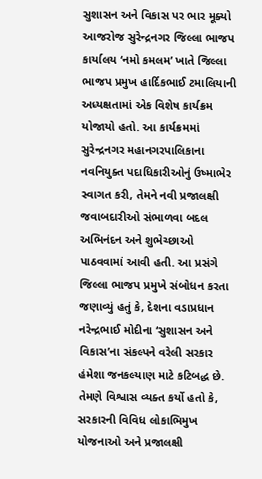સુશાસન અને વિકાસ પર ભાર મૂક્યો
આજરોજ સુરેન્દ્રનગર જિલ્લા ભાજપ કાર્યાલય ‘નમો કમલમ’ ખાતે જિલ્લા ભાજપ પ્રમુખ હાર્દિકભાઈ ટમાલિયાની અધ્યક્ષતામાં એક વિશેષ કાર્યક્રમ યોજાયો હતો. આ કાર્યક્રમમાં સુરેન્દ્રનગર મહાનગરપાલિકાના નવનિયુક્ત પદાધિકારીઓનું ઉષ્માભેર સ્વાગત કરી, તેમને નવી પ્રજાલક્ષી જવાબદારીઓ સંભાળવા બદલ અભિનંદન અને શુભેચ્છાઓ પાઠવવામાં આવી હતી. આ પ્રસંગે જિલ્લા ભાજપ પ્રમુખે સંબોધન કરતા જણાવ્યું હતું કે, દેશના વડાપ્રધાન નરેન્દ્રભાઈ મોદીના ‘સુશાસન અને વિકાસ’ના સંકલ્પને વરેલી સરકાર હંમેશા જનકલ્યાણ માટે કટિબદ્ધ છે. તેમણે વિશ્વાસ વ્યક્ત કર્યો હતો કે, સરકારની વિવિધ લોકાભિમુખ યોજનાઓ અને પ્રજાલક્ષી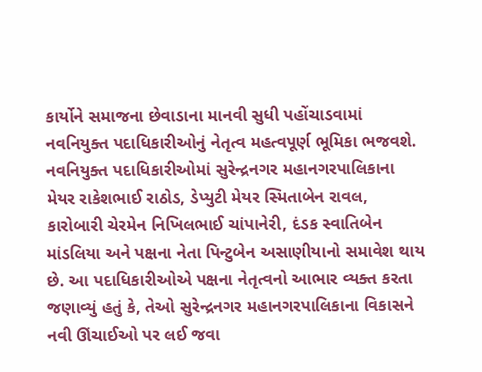કાર્યોને સમાજના છેવાડાના માનવી સુધી પહોંચાડવામાં નવનિયુક્ત પદાધિકારીઓનું નેતૃત્વ મહત્વપૂર્ણ ભૂમિકા ભજવશે. નવનિયુક્ત પદાધિકારીઓમાં સુરેન્દ્રનગર મહાનગરપાલિકાના મેયર રાકેશભાઈ રાઠોડ, ડેપ્યુટી મેયર સ્મિતાબેન રાવલ, કારોબારી ચેરમેન નિખિલભાઈ ચાંપાનેરી, દંડક સ્વાતિબેન માંડલિયા અને પક્ષના નેતા પિન્ટુબેન અસાણીયાનો સમાવેશ થાય છે. આ પદાધિકારીઓએ પક્ષના નેતૃત્વનો આભાર વ્યક્ત કરતા જણાવ્યું હતું કે, તેઓ સુરેન્દ્રનગર મહાનગરપાલિકાના વિકાસને નવી ઊંચાઈઓ પર લઈ જવા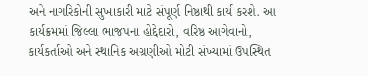અને નાગરિકોની સુખાકારી માટે સંપૂર્ણ નિષ્ઠાથી કાર્ય કરશે. આ કાર્યક્રમમાં જિલ્લા ભાજપના હોદ્દેદારો, વરિષ્ઠ આગેવાનો, કાર્યકર્તાઓ અને સ્થાનિક અગ્રણીઓ મોટી સંખ્યામાં ઉપસ્થિત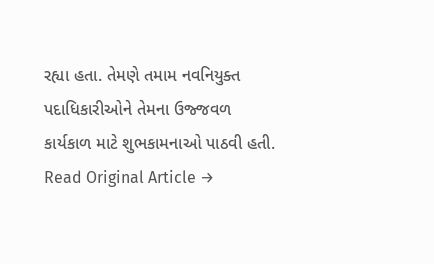રહ્યા હતા. તેમણે તમામ નવનિયુક્ત પદાધિકારીઓને તેમના ઉજ્જવળ કાર્યકાળ માટે શુભકામનાઓ પાઠવી હતી.
Read Original Article →